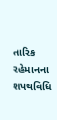તારિક રહેમાનના શપથવિધિ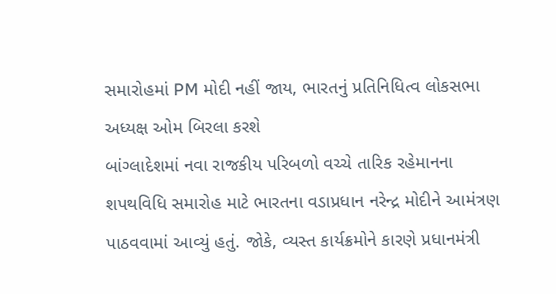સમારોહમાં PM મોદી નહીં જાય, ભારતનું પ્રતિનિધિત્વ લોકસભા અધ્યક્ષ ઓમ બિરલા કરશે
બાંગ્લાદેશમાં નવા રાજકીય પરિબળો વચ્ચે તારિક રહેમાનના શપથવિધિ સમારોહ માટે ભારતના વડાપ્રધાન નરેન્દ્ર મોદીને આમંત્રણ પાઠવવામાં આવ્યું હતું. જોકે, વ્યસ્ત કાર્યક્રમોને કારણે પ્રધાનમંત્રી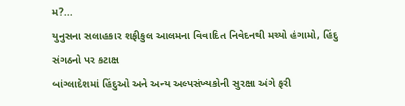મ?...
યુનુસના સલાહકાર શફીકુલ આલમના વિવાદિત નિવેદનથી મચ્યો હંગામો, હિંદુ સંગઠનો પર કટાક્ષ
બાંગ્લાદેશમાં હિંદુઓ અને અન્ય અલ્પસંખ્યકોની સુરક્ષા અંગે ફરી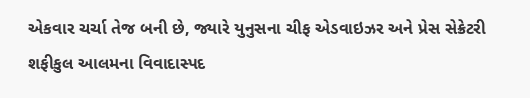એકવાર ચર્ચા તેજ બની છે, જ્યારે યુનુસના ચીફ એડવાઇઝર અને પ્રેસ સેક્રેટરી શફીકુલ આલમના વિવાદાસ્પદ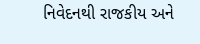નિવેદનથી રાજકીય અને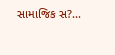સામાજિક સ?...